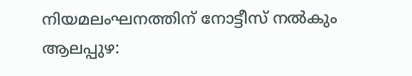നിയമലംഘനത്തിന് നോട്ടീസ് നൽകും
ആലപ്പുഴ: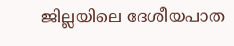ജില്ലയിലെ ദേശീയപാത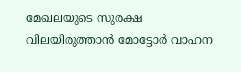മേഖലയുടെ സുരക്ഷ വിലയിരുത്താൻ മോട്ടോർ വാഹന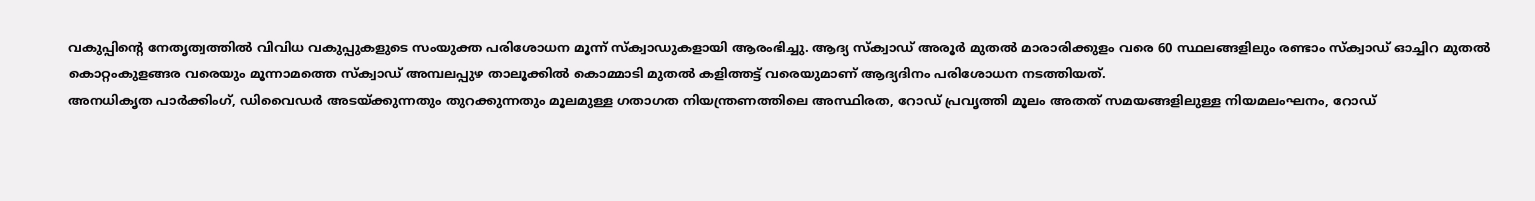വകുപ്പിന്റെ നേതൃത്വത്തിൽ വിവിധ വകുപ്പുകളുടെ സംയുക്ത പരിശോധന മൂന്ന് സ്ക്വാഡുകളായി ആരംഭിച്ചു. ആദ്യ സ്ക്വാഡ് അരൂർ മുതൽ മാരാരിക്കുളം വരെ 60 സ്ഥലങ്ങളിലും രണ്ടാം സ്ക്വാഡ് ഓച്ചിറ മുതൽ കൊറ്റംകുളങ്ങര വരെയും മൂന്നാമത്തെ സ്ക്വാഡ് അമ്പലപ്പുഴ താലൂക്കിൽ കൊമ്മാടി മുതൽ കളിത്തട്ട് വരെയുമാണ് ആദ്യദിനം പരിശോധന നടത്തിയത്.
അനധികൃത പാർക്കിംഗ്, ഡിവൈഡർ അടയ്ക്കുന്നതും തുറക്കുന്നതും മൂലമുള്ള ഗതാഗത നിയന്ത്രണത്തിലെ അസ്ഥിരത, റോഡ് പ്രവൃത്തി മൂലം അതത് സമയങ്ങളിലുള്ള നിയമലംഘനം, റോഡ്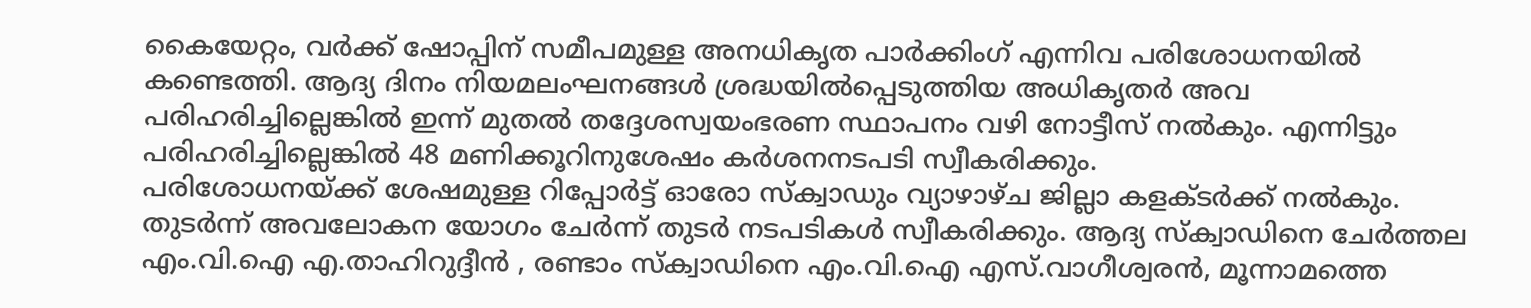കൈയേറ്റം, വർക്ക് ഷോപ്പിന് സമീപമുള്ള അനധികൃത പാർക്കിംഗ് എന്നിവ പരിശോധനയിൽ കണ്ടെത്തി. ആദ്യ ദിനം നിയമലംഘനങ്ങൾ ശ്രദ്ധയിൽപ്പെടുത്തിയ അധികൃതർ അവ പരിഹരിച്ചില്ലെങ്കിൽ ഇന്ന് മുതൽ തദ്ദേശസ്വയംഭരണ സ്ഥാപനം വഴി നോട്ടീസ് നൽകും. എന്നിട്ടും പരിഹരിച്ചില്ലെങ്കിൽ 48 മണിക്കൂറിനുശേഷം കർശനനടപടി സ്വീകരിക്കും.
പരിശോധനയ്ക്ക് ശേഷമുള്ള റിപ്പോർട്ട് ഓരോ സ്ക്വാഡും വ്യാഴാഴ്ച ജില്ലാ കളക്ടർക്ക് നൽകും. തുടർന്ന് അവലോകന യോഗം ചേർന്ന് തുടർ നടപടികൾ സ്വീകരിക്കും. ആദ്യ സ്ക്വാഡിനെ ചേർത്തല എം.വി.ഐ എ.താഹിറുദ്ദീൻ , രണ്ടാം സ്ക്വാഡിനെ എം.വി.ഐ എസ്.വാഗീശ്വരൻ, മൂന്നാമത്തെ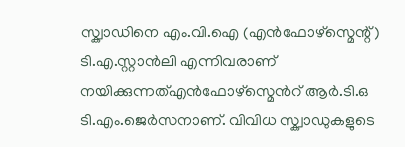സ്ക്വാഡിനെ എം.വി.ഐ (എൻഫോഴ്സ്മെന്റ്) ടി.എ.സ്റ്റാൻലി എന്നിവരാണ് നയിക്കുന്നത്എൻഫോഴ്സ്മെൻറ് ആർ.ടി.ഒ ടി.എം.ജെർസനാണ്. വിവിധ സ്ക്വാഡുകളുടെ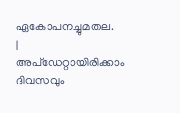ഏകോപനച്ചുമതല.
|
അപ്ഡേറ്റായിരിക്കാം ദിവസവും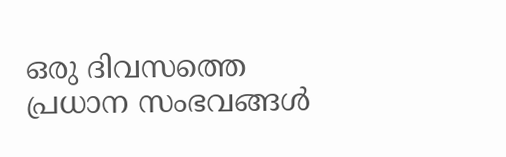ഒരു ദിവസത്തെ പ്രധാന സംഭവങ്ങൾ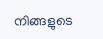നിങ്ങളുടെ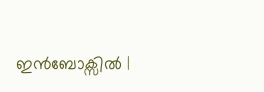ഇൻബോക്സിൽ |